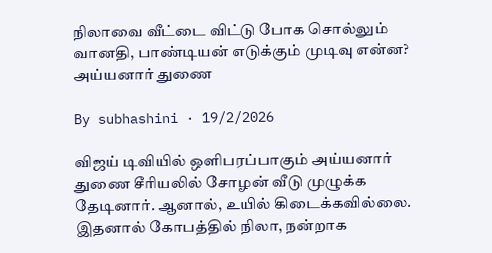நிலாவை வீட்டை விட்டு போக சொல்லும் வானதி, பாண்டியன் எடுக்கும் முடிவு என்ன? அய்யனார் துணை

By subhashini · 19/2/2026

விஜய் டிவியில் ஒளிபரப்பாகும் அய்யனார் துணை சீரியலில் சோழன் வீடு முழுக்க தேடினார். ஆனால், உயில் கிடைக்கவில்லை. இதனால் கோபத்தில் நிலா, நன்றாக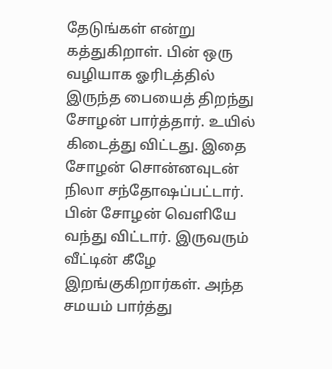தேடுங்கள் என்று கத்துகிறாள். பின் ஒரு வழியாக ஓரிடத்தில் இருந்த பையைத் திறந்து சோழன் பார்த்தார். உயில் கிடைத்து விட்டது. இதை சோழன் சொன்னவுடன் நிலா சந்தோஷப்பட்டார். பின் சோழன் வெளியே வந்து விட்டார். இருவரும் வீட்டின் கீழே இறங்குகிறார்கள். அந்த சமயம் பார்த்து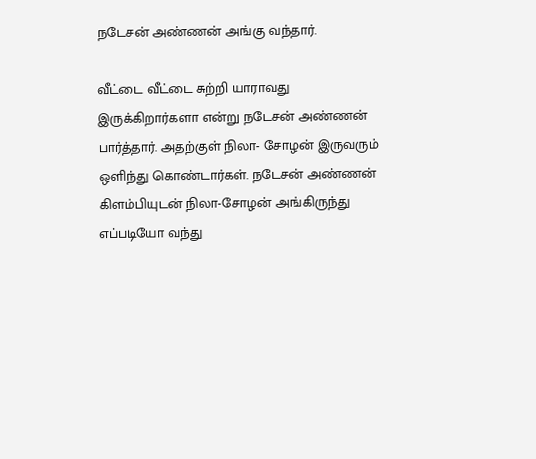நடேசன் அண்ணன் அங்கு வந்தார்.

வீட்டை வீட்டை சுற்றி யாராவது இருக்கிறார்களா என்று நடேசன் அண்ணன் பார்த்தார். அதற்குள் நிலா- சோழன் இருவரும் ஒளிந்து கொண்டார்கள். நடேசன் அண்ணன் கிளம்பியுடன் நிலா-சோழன் அங்கிருந்து எப்படியோ வந்து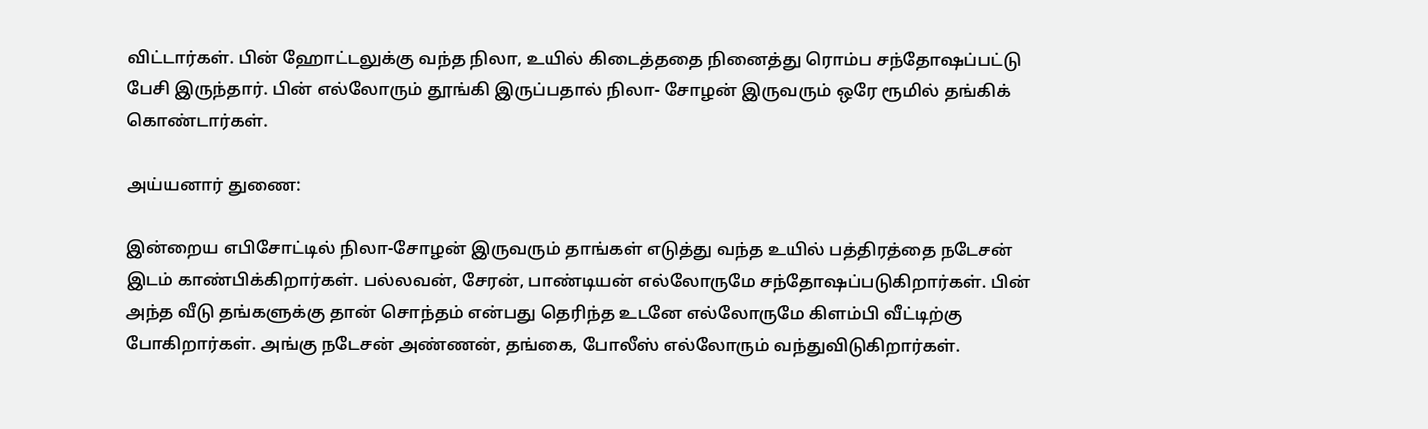விட்டார்கள். பின் ஹோட்டலுக்கு வந்த நிலா, உயில் கிடைத்ததை நினைத்து ரொம்ப சந்தோஷப்பட்டு பேசி இருந்தார். பின் எல்லோரும் தூங்கி இருப்பதால் நிலா- சோழன் இருவரும் ஒரே ரூமில் தங்கிக் கொண்டார்கள்.

அய்யனார் துணை:

இன்றைய எபிசோட்டில் நிலா-சோழன் இருவரும் தாங்கள் எடுத்து வந்த உயில் பத்திரத்தை நடேசன் இடம் காண்பிக்கிறார்கள். பல்லவன், சேரன், பாண்டியன் எல்லோருமே சந்தோஷப்படுகிறார்கள். பின் அந்த வீடு தங்களுக்கு தான் சொந்தம் என்பது தெரிந்த உடனே எல்லோருமே கிளம்பி வீட்டிற்கு போகிறார்கள். அங்கு நடேசன் அண்ணன், தங்கை, போலீஸ் எல்லோரும் வந்துவிடுகிறார்கள்.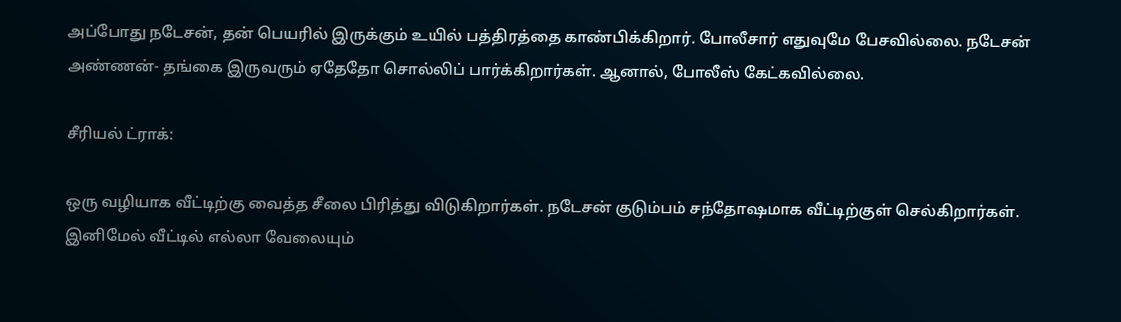அப்போது நடேசன், தன் பெயரில் இருக்கும் உயில் பத்திரத்தை காண்பிக்கிறார். போலீசார் எதுவுமே பேசவில்லை. நடேசன் அண்ணன்- தங்கை இருவரும் ஏதேதோ சொல்லிப் பார்க்கிறார்கள். ஆனால், போலீஸ் கேட்கவில்லை.

சீரியல் ட்ராக்:

ஒரு வழியாக வீட்டிற்கு வைத்த சீலை பிரித்து விடுகிறார்கள். நடேசன் குடும்பம் சந்தோஷமாக வீட்டிற்குள் செல்கிறார்கள். இனிமேல் வீட்டில் எல்லா வேலையும்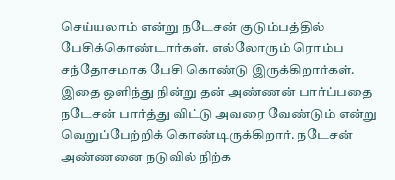செய்யலாம் என்று நடேசன் குடும்பத்தில் பேசிக்கொண்டார்கள். எல்லோரும் ரொம்ப சந்தோசமாக பேசி கொண்டு இருக்கிறார்கள். இதை ஒளிந்து நின்று தன் அண்ணன் பார்ப்பதை நடேசன் பார்த்து விட்டு அவரை வேண்டும் என்று வெறுப்பேற்றிக் கொண்டிருக்கிறார். நடேசன் அண்ணனை நடுவில் நிற்க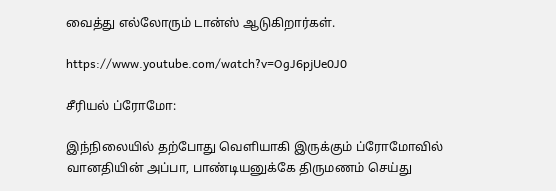வைத்து எல்லோரும் டான்ஸ் ஆடுகிறார்கள்.

https://www.youtube.com/watch?v=OgJ6pjUe0J0

சீரியல் ப்ரோமோ:

இந்நிலையில் தற்போது வெளியாகி இருக்கும் ப்ரோமோவில் வானதியின் அப்பா, பாண்டியனுக்கே திருமணம் செய்து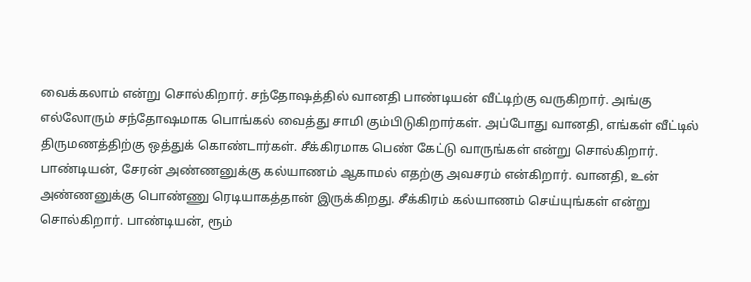வைக்கலாம் என்று சொல்கிறார். சந்தோஷத்தில் வானதி பாண்டியன் வீட்டிற்கு வருகிறார். அங்கு எல்லோரும் சந்தோஷமாக பொங்கல் வைத்து சாமி கும்பிடுகிறார்கள். அப்போது வானதி, எங்கள் வீட்டில் திருமணத்திற்கு ஒத்துக் கொண்டார்கள். சீக்கிரமாக பெண் கேட்டு வாருங்கள் என்று சொல்கிறார். பாண்டியன், சேரன் அண்ணனுக்கு கல்யாணம் ஆகாமல் எதற்கு அவசரம் என்கிறார். வானதி, உன் அண்ணனுக்கு பொண்ணு ரெடியாகத்தான் இருக்கிறது. சீக்கிரம் கல்யாணம் செய்யுங்கள் என்று சொல்கிறார். பாண்டியன், ரூம்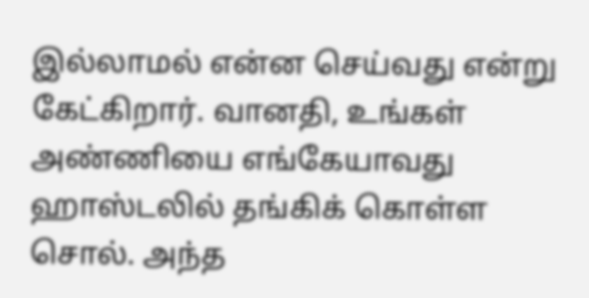இல்லாமல் என்ன செய்வது என்று கேட்கிறார். வானதி, உங்கள் அண்ணியை எங்கேயாவது ஹாஸ்டலில் தங்கிக் கொள்ள சொல். அந்த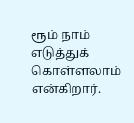ரூம் நாம் எடுத்துக் கொள்ளலாம் என்கிறார்.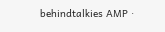behindtalkies AMP ·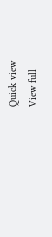Quick view
View full